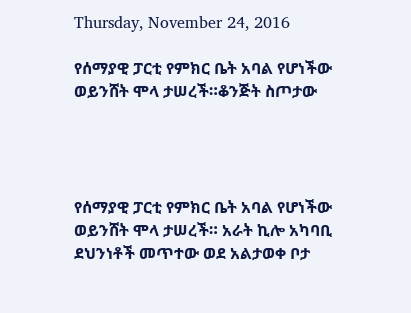Thursday, November 24, 2016

የሰማያዊ ፓርቲ የምክር ቤት አባል የሆነችው ወይንሸት ሞላ ታሠረች።ቆንጅት ስጦታው




የሰማያዊ ፓርቲ የምክር ቤት አባል የሆነችው ወይንሸት ሞላ ታሠረች። አራት ኪሎ አካባቢ ደህንነቶች መጥተው ወደ አልታወቀ ቦታ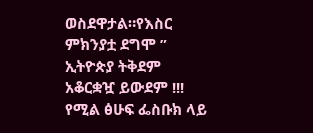ወስደዋታል።የእስር ምክንያቷ ደግሞ ” ኢትዮጵያ ትቅደም አቆርቋዧ ይውደም !!! የሚል ፅሁፍ ፌስቡክ ላይ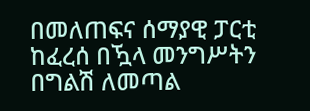በመለጠፍና ሰማያዊ ፓርቲ ከፈረሰ በዃላ መንግሥትን በግልሽ ለመጣል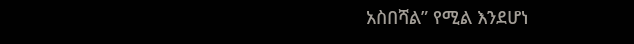አስበሻል” የሚል እንደሆነ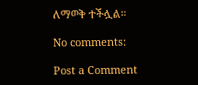ለማወቅ ተችሏል።

No comments:

Post a Comment